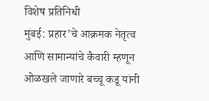विशेष प्रतिनिधी
मुंबई: प्रहार’चे आक्रमक नेतृत्व आणि सामान्यांचे कैवारी म्हणून ओळखले जाणारे बच्चू कडू यांनी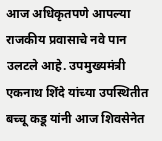आज अधिकृतपणे आपल्या राजकीय प्रवासाचे नवे पान उलटले आहे. उपमुख्यमंत्री एकनाथ शिंदे यांच्या उपस्थितीत बच्चू कडू यांनी आज शिवसेनेत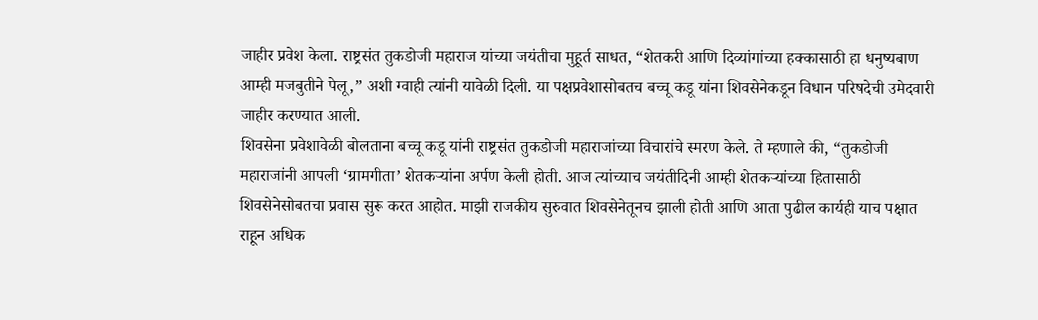जाहीर प्रवेश केला. राष्ट्रसंत तुकडोजी महाराज यांच्या जयंतीचा मुहूर्त साधत, “शेतकरी आणि दिव्यांगांच्या हक्कासाठी हा धनुष्यबाण आम्ही मजबुतीने पेलू,” अशी ग्वाही त्यांनी यावेळी दिली. या पक्षप्रवेशासोबतच बच्चू कडू यांना शिवसेनेकडून विधान परिषदेची उमेदवारी जाहीर करण्यात आली.
शिवसेना प्रवेशावेळी बोलताना बच्चू कडू यांनी राष्ट्रसंत तुकडोजी महाराजांच्या विचारांचे स्मरण केले. ते म्हणाले की, “तुकडोजी महाराजांनी आपली ‘ग्रामगीता’ शेतकऱ्यांना अर्पण केली होती. आज त्यांच्याच जयंतीदिनी आम्ही शेतकऱ्यांच्या हितासाठी शिवसेनेसोबतचा प्रवास सुरू करत आहोत. माझी राजकीय सुरुवात शिवसेनेतूनच झाली होती आणि आता पुढील कार्यही याच पक्षात राहून अधिक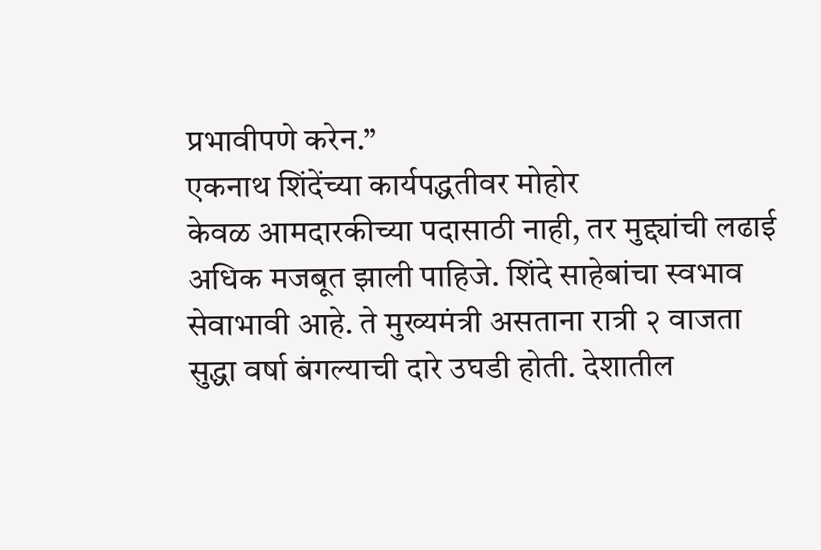प्रभावीपणे करेन.”
एकनाथ शिंदेंच्या कार्यपद्धतीवर मोहोर
केवळ आमदारकीच्या पदासाठी नाही, तर मुद्द्यांची लढाई अधिक मजबूत झाली पाहिजे. शिंदे साहेबांचा स्वभाव सेवाभावी आहे. ते मुख्यमंत्री असताना रात्री २ वाजता सुद्धा वर्षा बंगल्याची दारे उघडी होती. देशातील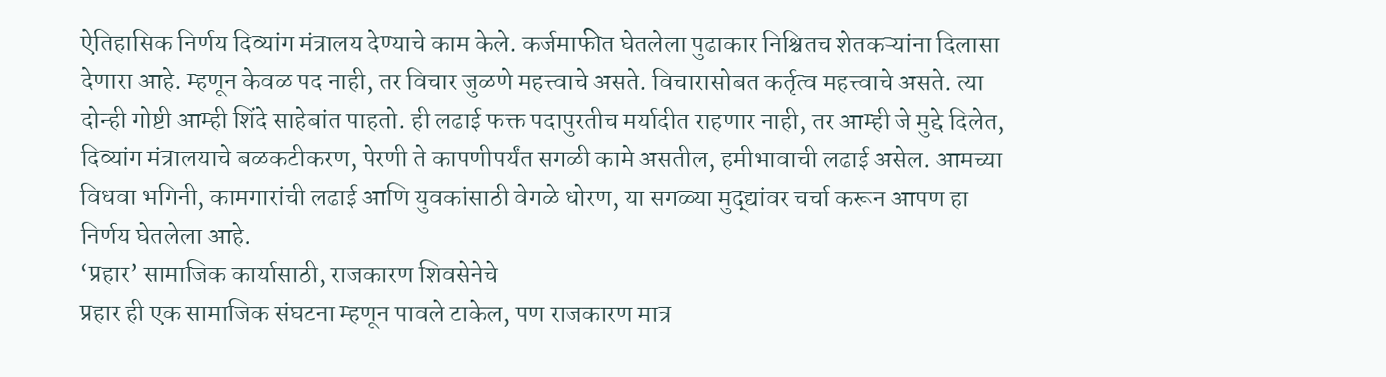ऐतिहासिक निर्णय दिव्यांग मंत्रालय देण्याचे काम केले. कर्जमाफीत घेतलेला पुढाकार निश्चितच शेतकऱ्यांना दिलासा देणारा आहे. म्हणून केवळ पद नाही, तर विचार जुळणे महत्त्वाचे असते. विचारासोबत कर्तृत्व महत्त्वाचे असते. त्या दोन्ही गोष्टी आम्ही शिंदे साहेबांत पाहतो. ही लढाई फक्त पदापुरतीच मर्यादीत राहणार नाही, तर आम्ही जे मुद्दे दिलेत, दिव्यांग मंत्रालयाचे बळकटीकरण, पेरणी ते कापणीपर्यंत सगळी कामे असतील, हमीभावाची लढाई असेल. आमच्या विधवा भगिनी, कामगारांची लढाई आणि युवकांसाठी वेगळे धोरण, या सगळ्या मुद्द्यांवर चर्चा करून आपण हा निर्णय घेतलेला आहे.
‘प्रहार’ सामाजिक कार्यासाठी, राजकारण शिवसेनेचे
प्रहार ही एक सामाजिक संघटना म्हणून पावले टाकेल, पण राजकारण मात्र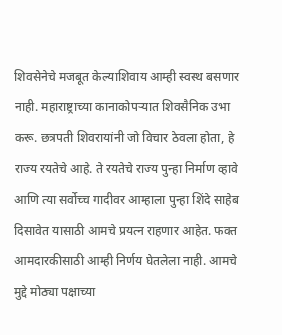शिवसेनेचे मजबूत केल्याशिवाय आम्ही स्वस्थ बसणार नाही. महाराष्ट्राच्या कानाकोपऱ्यात शिवसैनिक उभा करू. छत्रपती शिवरायांनी जो विचार ठेवला होता, हे राज्य रयतेचे आहे. ते रयतेचे राज्य पुन्हा निर्माण व्हावे आणि त्या सर्वोच्च गादीवर आम्हाला पुन्हा शिंदे साहेब दिसावेत यासाठी आमचे प्रयत्न राहणार आहेत. फक्त आमदारकीसाठी आम्ही निर्णय घेतलेला नाही. आमचे मुद्दे मोठ्या पक्षाच्या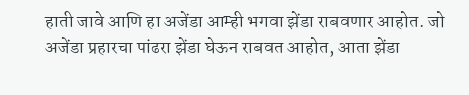हाती जावे आणि हा अजेंडा आम्ही भगवा झेंडा राबवणार आहोत. जो अजेंडा प्रहारचा पांढरा झेंडा घेऊन राबवत आहोत, आता झेंडा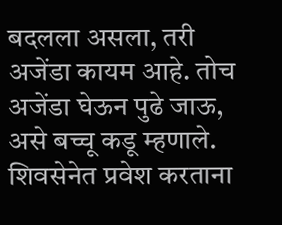बदलला असला, तरी अजेंडा कायम आहे. तोच अजेंडा घेऊन पुढे जाऊ, असे बच्चू कडू म्हणाले.
शिवसेनेत प्रवेश करताना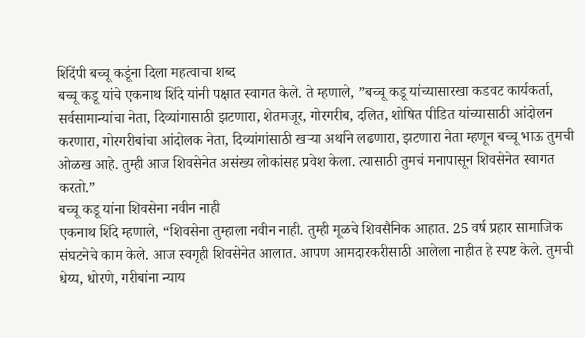शिंदेंपी बच्चू कडूंना दिला महत्वाचा शब्द
बच्चू कडू यांचे एकनाथ शिंदे यांनी पक्षात स्वागत केले. ते म्हणाले, ”बच्चू कडू यांच्यासारखा कडवट कार्यकर्ता, सर्वसामान्यांचा नेता, दिव्यांगासाठी झटणारा, शेतमजूर, गोरगरीब, दलित, शोषित पीडित यांच्यासाठी आंदोलन करणारा, गोरगरीबांचा आंदोलक नेता, दिव्यांगांसाठी खऱ्या अर्थाने लढणारा, झटणारा नेता म्हणून बच्चू भाऊ तुमची ओळख आहे. तुम्ही आज शिवसेनेत असंख्य लोकांसह प्रवेश केला. त्यासाठी तुमचं मनापासून शिवसेनेत स्वागत करतो.”
बच्चू कडू यांना शिवसेना नवीन नाही
एकनाथ शिंदे म्हणाले, “शिवसेना तुम्हाला नवीन नाही. तुम्ही मूळचे शिवसैनिक आहात. 25 वर्ष प्रहार सामाजिक संघटनेचे काम केले. आज स्वगृही शिवसेनेत आलात. आपण आमदारकरीसाठी आलेला नाहीत हे स्पष्ट केले. तुमची धेय्य, धोरणे, गरीबांना न्याय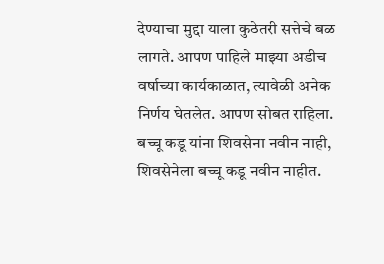देण्याचा मुद्दा याला कुठेतरी सत्तेचे बळ लागते. आपण पाहिले माझ्या अडीच वर्षाच्या कार्यकाळात, त्यावेळी अनेक निर्णय घेतलेत. आपण सोबत राहिला. बच्चू कडू यांना शिवसेना नवीन नाही, शिवसेनेला बच्चू कडू नवीन नाहीत.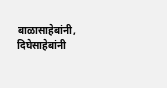बाळासाहेबांनी, दिघेसाहेबांनी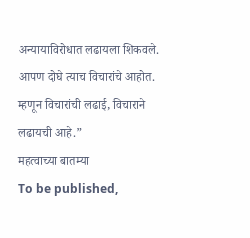अन्यायाविरोधात लढायला शिकवले. आपण दोघे त्याच विचारांचे आहोत. म्हणून विचारांची लढाई, विचाराने लढायची आहे.”
महत्वाच्या बातम्या
To be published,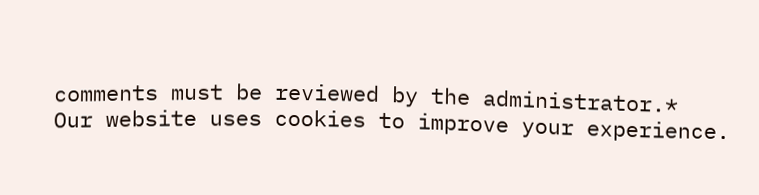comments must be reviewed by the administrator.*
Our website uses cookies to improve your experience.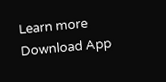Learn more
Download App